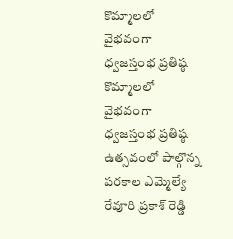కొమ్మాలలో వైభవంగా ధ్వజస్తంభ ప్రతిష్ఠ
కొమ్మాలలో వైభవంగా ధ్వజస్తంభ ప్రతిష్ఠ ఉత్సవంలో పాల్గొన్న పరకాల ఎమ్మెల్యే రేవూరి ప్రకాశ్ రెడ్డి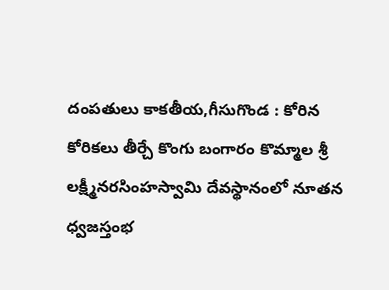దంపతులు కాకతీయ,గీసుగొండ : కోరిన కోరికలు తీర్చే కొంగు బంగారం కొమ్మాల శ్రీ లక్ష్మీనరసింహస్వామి దేవస్థానంలో నూతన ధ్వజస్తంభ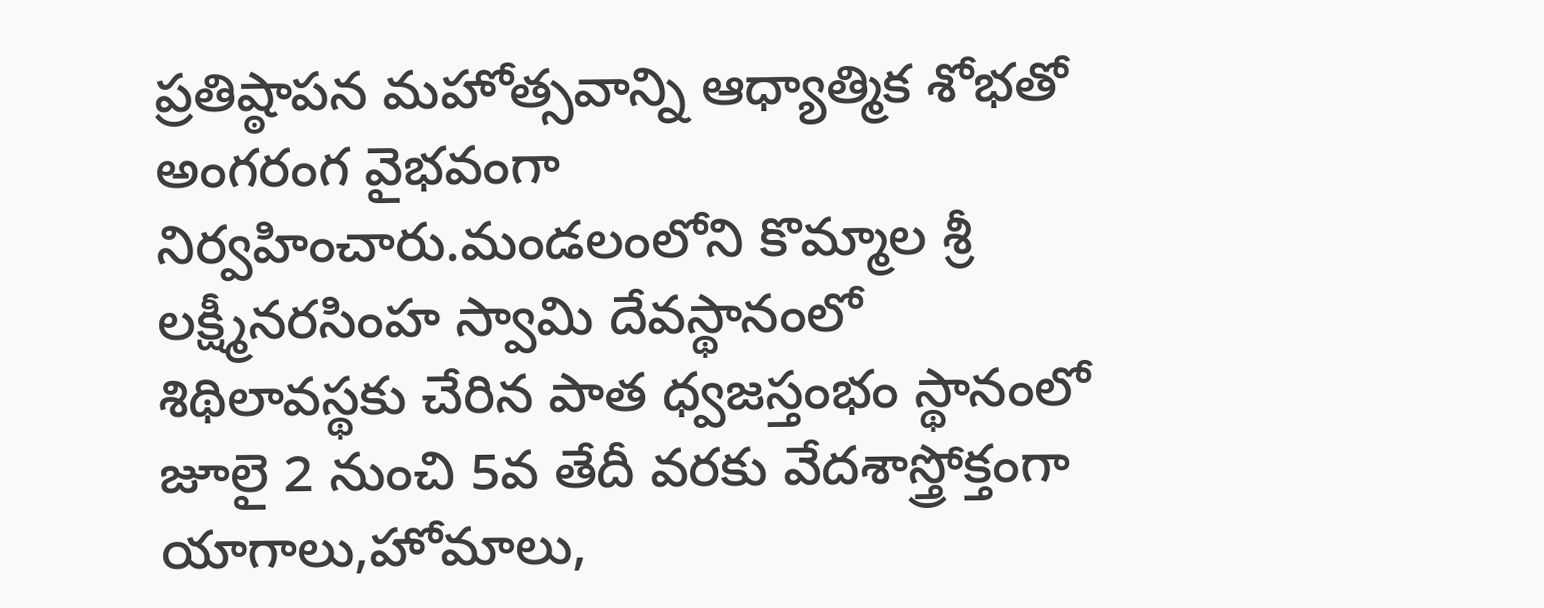ప్రతిష్ఠాపన మహోత్సవాన్ని ఆధ్యాత్మిక శోభతో అంగరంగ వైభవంగా నిర్వహించారు.మండలంలోని కొమ్మాల శ్రీ లక్ష్మీనరసింహ స్వామి దేవస్థానంలో శిథిలావస్థకు చేరిన పాత ధ్వజస్తంభం స్థానంలో జూలై 2 నుంచి 5వ తేదీ వరకు వేదశాస్త్రోక్తంగా యాగాలు,హోమాలు,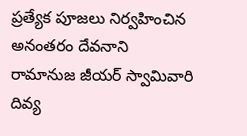ప్రత్యేక పూజలు నిర్వహించిన అనంతరం దేవనాని రామానుజ జీయర్ స్వామివారి దివ్య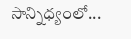సాన్నిధ్యంలో...